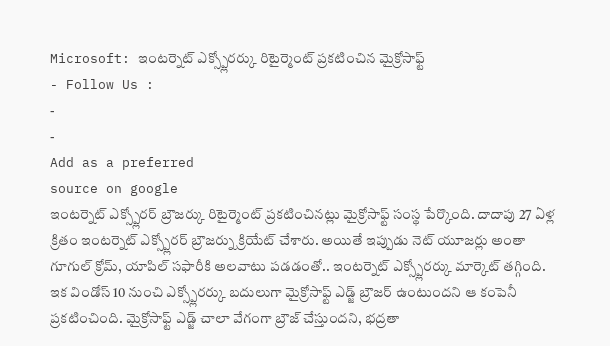Microsoft: ఇంటర్నెట్ ఎక్స్ప్లోరర్కు రిటైర్మెంట్ ప్రకటించిన మైక్రోసాఫ్ట్
- Follow Us :
-
-
Add as a preferred
source on google
ఇంటర్నెట్ ఎక్స్ప్లోరర్ బ్రౌజర్కు రిటైర్మెంట్ ప్రకటించినట్లు మైక్రోసాఫ్ట్ సంస్థ పేర్కొంది. దాదాపు 27 ఏళ్ల క్రితం ఇంటర్నెట్ ఎక్స్ప్లోరర్ బ్రౌజర్ను క్రియేట్ చేశారు. అయితే ఇప్పుడు నెట్ యూజర్లు అంతా గూగుల్ క్రోమ్, యాపిల్ సఫారీకి అలవాటు పడడంతో.. ఇంటర్నెట్ ఎక్స్ప్లోరర్కు మార్కెట్ తగ్గింది. ఇక విండోస్ 10 నుంచి ఎక్స్ప్లోరర్కు బదులుగా మైక్రోసాఫ్ట్ ఎడ్జ్ బ్రౌజర్ ఉంటుందని ఆ కంపెనీ ప్రకటించింది. మైక్రోసాఫ్ట్ ఎడ్జ్ చాలా వేగంగా బ్రౌజ్ చేస్తుందని, భద్రతా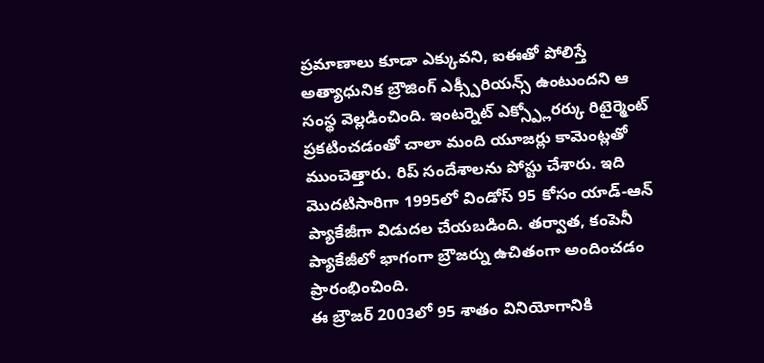ప్రమాణాలు కూడా ఎక్కువని, ఐఈతో పోలిస్తే అత్యాధునిక బ్రౌజింగ్ ఎక్స్పీరియన్స్ ఉంటుందని ఆ సంస్థ వెల్లడించింది. ఇంటర్నెట్ ఎక్స్ప్లోరర్కు రిటైర్మెంట్ ప్రకటించడంతో చాలా మంది యూజర్లు కామెంట్లతో ముంచెత్తారు. రిప్ సందేశాలను పోస్టు చేశారు. ఇది మొదటిసారిగా 1995లో విండోస్ 95 కోసం యాడ్-ఆన్ ప్యాకేజీగా విడుదల చేయబడింది. తర్వాత, కంపెనీ ప్యాకేజీలో భాగంగా బ్రౌజర్ను ఉచితంగా అందించడం ప్రారంభించింది.
ఈ బ్రౌజర్ 2003లో 95 శాతం వినియోగానికి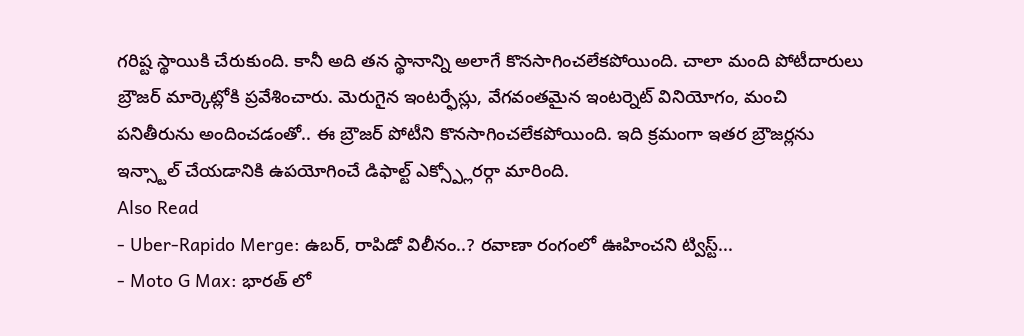గరిష్ట స్థాయికి చేరుకుంది. కానీ అది తన స్థానాన్ని అలాగే కొనసాగించలేకపోయింది. చాలా మంది పోటీదారులు బ్రౌజర్ మార్కెట్లోకి ప్రవేశించారు. మెరుగైన ఇంటర్ఫేస్లు, వేగవంతమైన ఇంటర్నెట్ వినియోగం, మంచి పనితీరును అందించడంతో.. ఈ బ్రౌజర్ పోటీని కొనసాగించలేకపోయింది. ఇది క్రమంగా ఇతర బ్రౌజర్లను ఇన్స్టాల్ చేయడానికి ఉపయోగించే డిఫాల్ట్ ఎక్స్ప్లోరర్గా మారింది.
Also Read
- Uber-Rapido Merge: ఉబర్, రాపిడో విలీనం..? రవాణా రంగంలో ఊహించని ట్విస్ట్...
- Moto G Max: భారత్ లో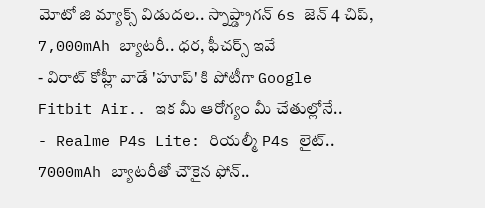మోటో జి మ్యాక్స్ విడుదల.. స్నాప్డ్రాగన్ 6s జెన్ 4 చిప్, 7,000mAh బ్యాటరీ.. ధర, ఫీచర్స్ ఇవే
- విరాట్ కోహ్లీ వాడే 'హూప్' కి పోటీగా Google Fitbit Air.. ఇక మీ ఆరోగ్యం మీ చేతుల్లోనే..
- Realme P4s Lite: రియల్మీ P4s లైట్.. 7000mAh బ్యాటరీతో చౌకైన ఫోన్..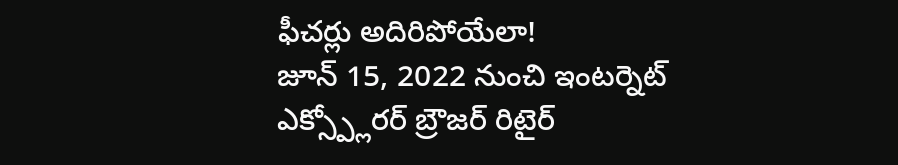ఫీచర్లు అదిరిపోయేలా!
జూన్ 15, 2022 నుంచి ఇంటర్నెట్ ఎక్స్ప్లోరర్ బ్రౌజర్ రిటైర్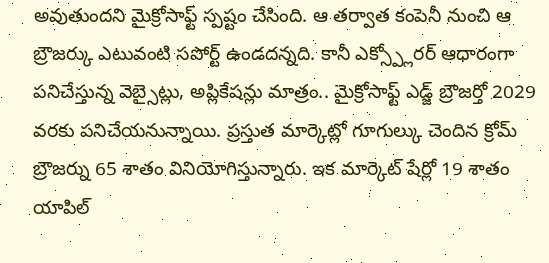అవుతుందని మైక్రోసాఫ్ట్ స్పష్టం చేసింది. ఆ తర్వాత కంపెనీ నుంచి ఆ బ్రౌజర్కు ఎటువంటి సపోర్ట్ ఉండదన్నది. కానీ ఎక్స్ప్లోరర్ ఆధారంగా పనిచేస్తున్న వెబ్సైట్లు, అప్లికేషన్లు మాత్రం.. మైక్రోసాఫ్ట్ ఎడ్జ్ బ్రౌజర్తో 2029 వరకు పనిచేయనున్నాయి. ప్రస్తుత మార్కెట్లో గూగుల్కు చెందిన క్రోమ్ బ్రౌజర్ను 65 శాతం వినియోగిస్తున్నారు. ఇక మార్కెట్ షేర్లో 19 శాతం యాపిల్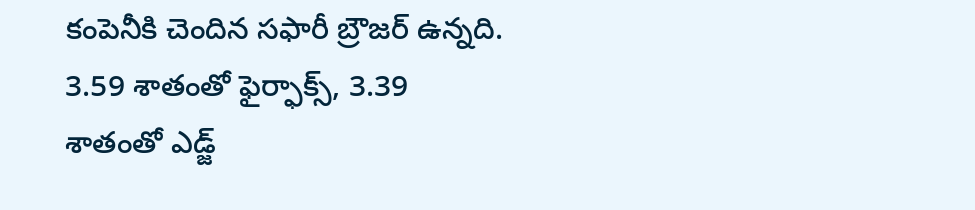కంపెనీకి చెందిన సఫారీ బ్రౌజర్ ఉన్నది. 3.59 శాతంతో ఫైర్ఫాక్స్, 3.39 శాతంతో ఎడ్జ్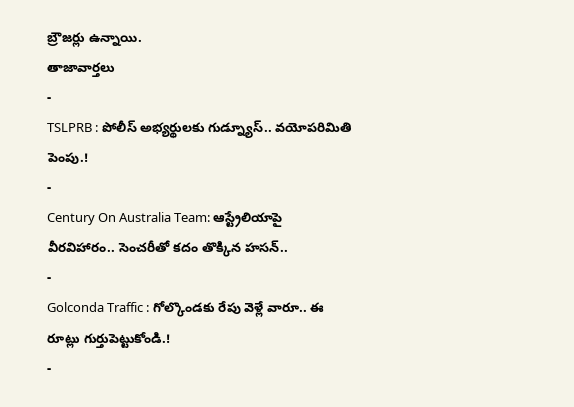బ్రౌజర్లు ఉన్నాయి.
తాజావార్తలు
-
TSLPRB : పోలీస్ అభ్యర్థులకు గుడ్న్యూస్.. వయోపరిమితి పెంపు.!
-
Century On Australia Team: ఆస్ట్రేలియాపై వీరవిహారం.. సెంచరీతో కదం తొక్కిన హసన్..
-
Golconda Traffic : గోల్కొండకు రేపు వెళ్లే వారూ.. ఈ రూట్లు గుర్తుపెట్టుకోండి.!
-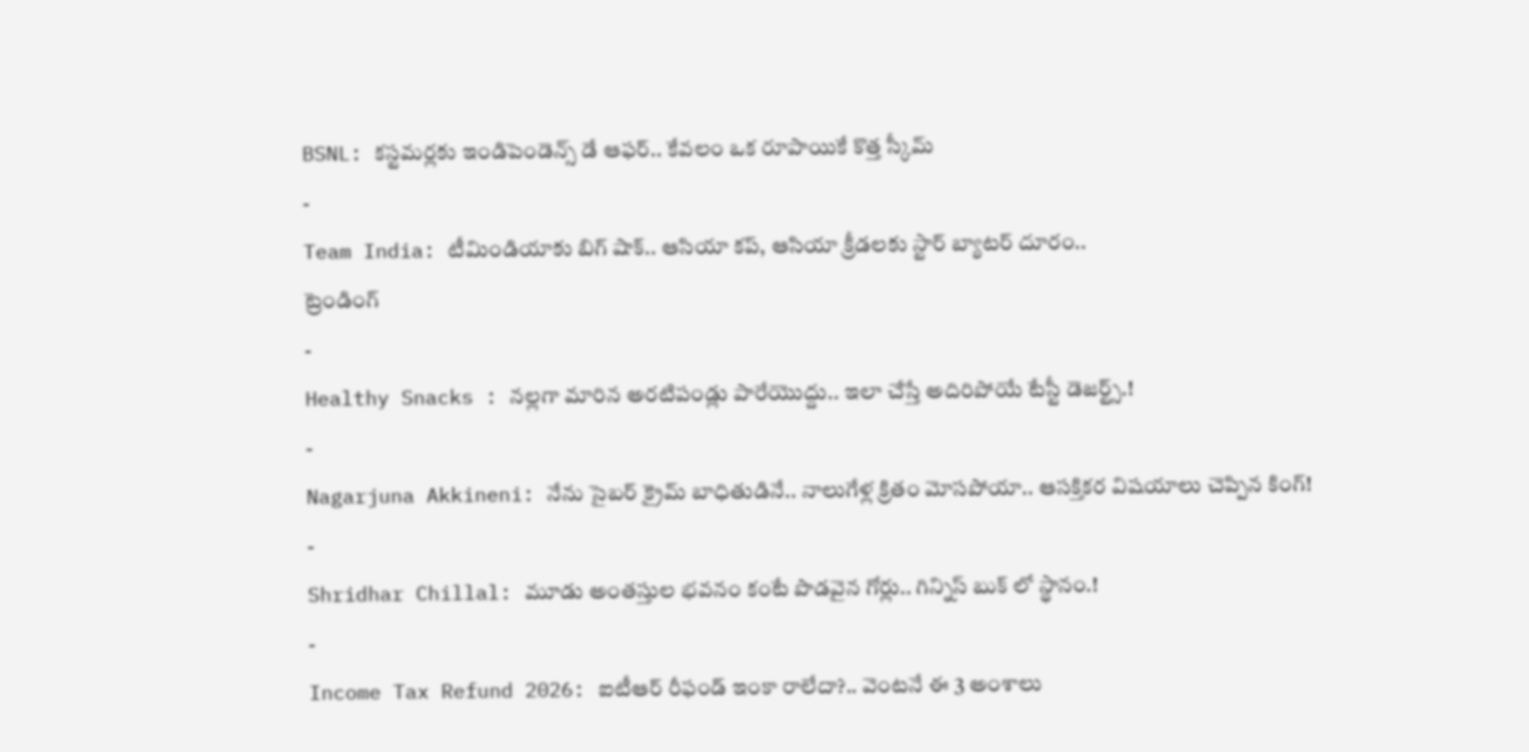BSNL: కస్టమర్లకు ఇండిపెండెన్స్ డే ఆఫర్.. కేవలం ఒక రూపాయికే కొత్త స్కీమ్
-
Team India: టీమిండియాకు బిగ్ షాక్.. ఆసియా కప్, ఆసియా క్రీడలకు స్టార్ బ్యాటర్ దూరం..
ట్రెండింగ్
-
Healthy Snacks : నల్లగా మారిన అరటిపండ్లు పారేయొద్దు.. ఇలా చేస్తే అదిరిపోయే టేస్టీ డెజర్ట్స్.!
-
Nagarjuna Akkineni: నేను సైబర్ క్రైమ్ బాధితుడినే.. నాలుగేళ్ల క్రితం మోసపోయా.. ఆసక్తికర విషయాలు చెప్పిన కింగ్!
-
Shridhar Chillal: మూడు అంతస్తుల భవనం కంటే పొడవైన గోర్లు.. గిన్నిస్ బుక్ లో స్థానం.!
-
Income Tax Refund 2026: ఐటీఆర్ రీఫండ్ ఇంకా రాలేదా?.. వెంటనే ఈ 3 అంశాలు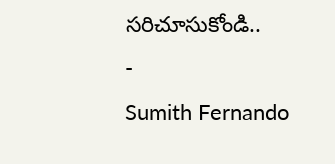సరిచూసుకోండి..
-
Sumith Fernando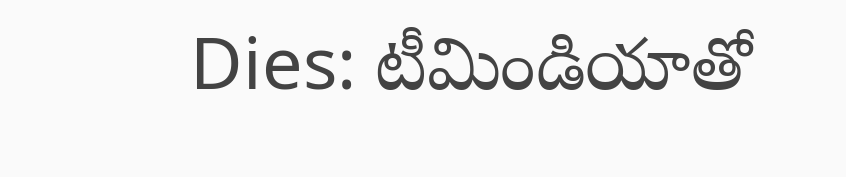Dies: టీమిండియాతో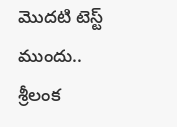మొదటి టెస్ట్ ముందు.. శ్రీలంక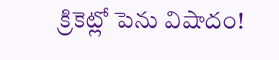క్రికెట్లో పెను విషాదం!